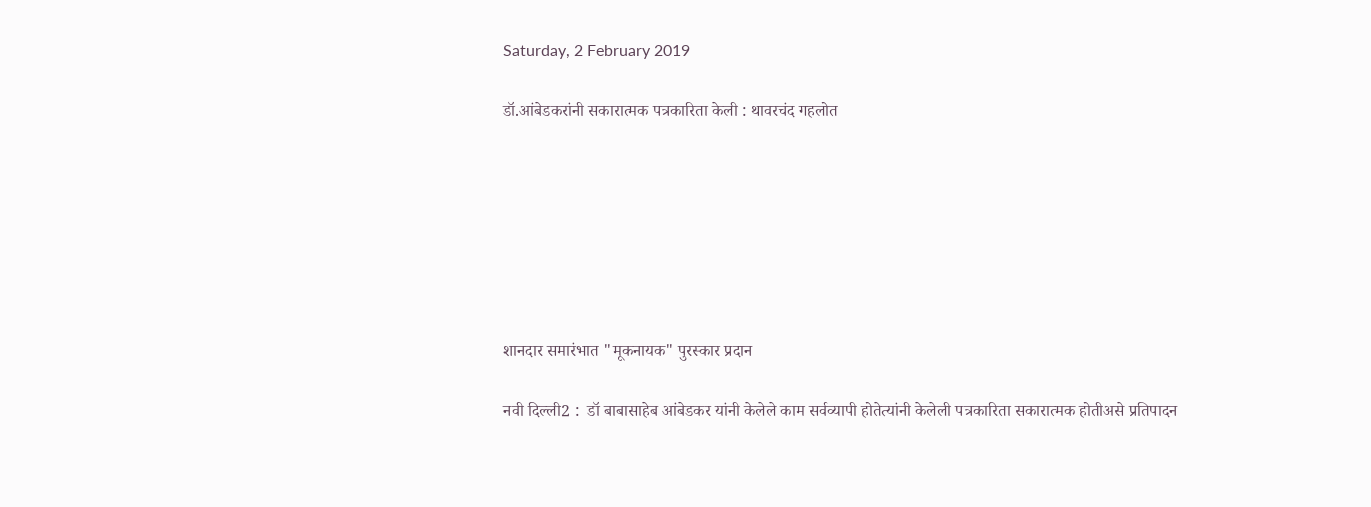Saturday, 2 February 2019

डॉ.आंबेडकरांनी सकारात्मक पत्रकारिता केली : थावरचंद गहलोत







शानदार समारंभात "मूकनायक" पुरस्कार प्रदान

नवी दिल्ली2 :  डॉ बाबासाहेब आंबेडकर यांनी केलेले काम सर्वव्यापी होतेत्यांनी केलेली पत्रकारिता सकारात्मक होतीअसे प्रतिपादन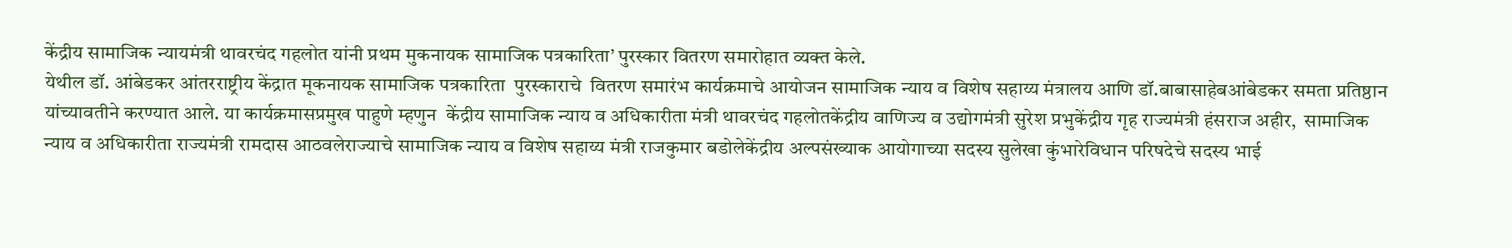केंद्रीय सामाजिक न्यायमंत्री थावरचंद गहलोत यांनी प्रथम मुकनायक सामाजिक पत्रकारिता’ पुरस्कार वितरण समारोहात व्यक्त केले.
येथील डॉ. आंबेडकर आंतरराष्ट्रीय केंद्रात मूकनायक सामाजिक पत्रकारिता  पुरस्काराचे  वितरण समारंभ कार्यक्रमाचे आयोजन सामाजिक न्याय व विशेष सहाय्य मंत्रालय आणि डॉ.बाबासाहेबआंबेडकर समता प्रतिष्ठान यांच्यावतीने करण्यात आले. या कार्यक्रमासप्रमुख पाहुणे म्हणुन  केंद्रीय सामाजिक न्याय व अधिकारीता मंत्री थावरचंद गहलोतकेंद्रीय वाणिज्य व उद्योगमंत्री सुरेश प्रभुकेंद्रीय गृह राज्यमंत्री हंसराज अहीर,  सामाजिक न्याय व अधिकारीता राज्यमंत्री रामदास आठवलेराज्याचे सामाजिक न्याय व विशेष सहाय्य मंत्री राजकुमार बडोलेकेंद्रीय अल्पसंख्याक आयोगाच्या सदस्य सुलेखा कुंभारेविधान परिषदेचे सदस्य भाई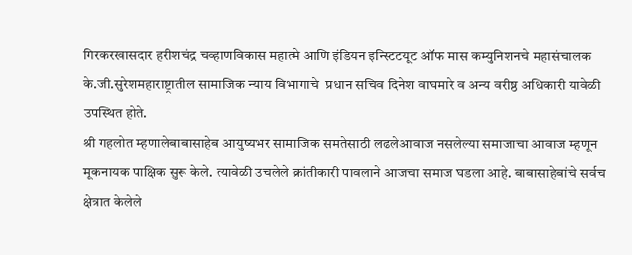गिरकरखासदार हरीशचंद्र चव्हाणविकास महात्मे आणि इंडियन इन्स्टिटयूट ऑफ मास कम्युनिशनचे महासंचालक के.जी.सुरेशमहाराष्ट्रातील सामाजिक न्याय विभागाचे  प्रधान सचिव दिनेश वाघमारे व अन्य वरीष्ठ अधिकारी यावेळी उपस्थित होते.
श्री गहलोत म्हणालेबाबासाहेब आयुष्यभर सामाजिक समतेसाठी लढलेआवाज नसलेल्या समाजाचा आवाज म्हणून मूकनायक पाक्षिक सुरू केले. त्यावेळी उचलेले क्रांतीकारी पावलाने आजचा समाज घडला आहे. बाबासाहेबांचे सर्वच क्षेत्रात केलेले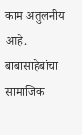काम अतुलनीय आहे. बाबासाहेबांचा  सामाजिक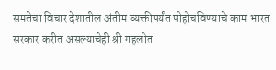समतेचा विचार देशातील अंतीम व्यक्तीपर्यंत पोहोचविण्याचे काम भारत सरकार करीत असल्याचेही श्री गहलोत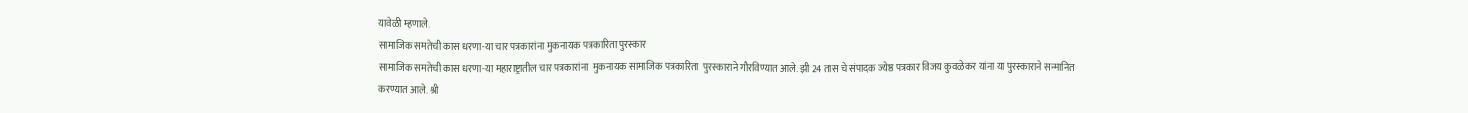यावेळी म्हणाले.
सामाजिक समतेची कास धरणा-या चार पत्रकारांना मुकनायक पत्रकारिता पुरस्कार
सामाजिक समतेची कास धरणा-या महाराष्ट्रातील चार पत्रकारांना  मुकनायक सामाजिक पत्रकारिता  पुरस्काराने गौरविण्यात आले. झी 24 तास चे संपादक ज्येष्ठ पत्रकार विजय कुवळेकर यांना या पुरस्काराने सन्मानित करण्यात आले. श्री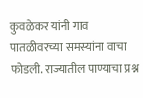कुवळेकर यांनी गाव पातळीवरच्या समस्यांना वाचा फोडली. राज्यातील पाण्याचा प्रश्न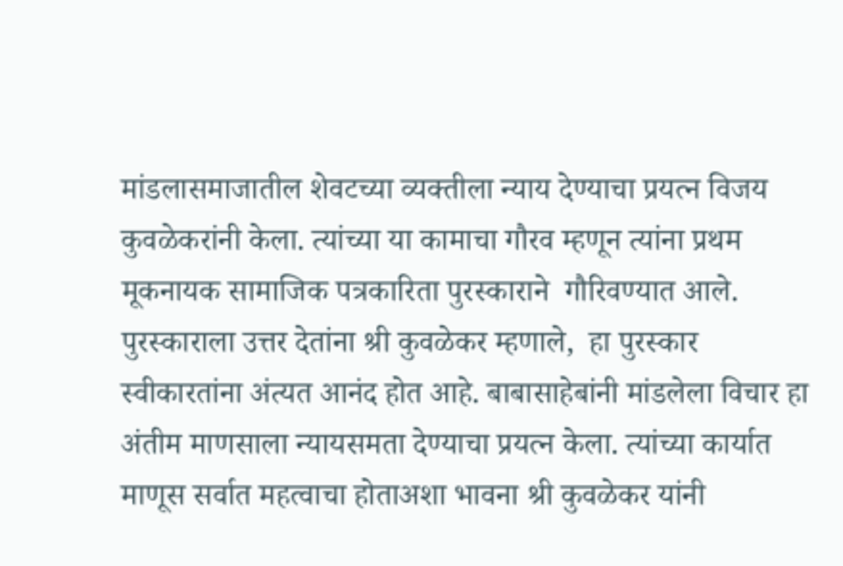मांडलासमाजातील शेवटच्या व्यक्तीला न्याय देण्याचा प्रयत्न विजय कुवळेकरांनी केला. त्यांच्या या कामाचा गौरव म्हणून त्यांना प्रथम मूकनायक सामाजिक पत्रकारिता पुरस्काराने  गौरिवण्यात आले.
पुरस्काराला उत्तर देतांना श्री कुवळेकर म्हणाले,  हा पुरस्कार स्वीकारतांना अंत्यत आनंद होत आहे. बाबासाहेबांनी मांडलेला विचार हा अंतीम माणसाला न्यायसमता देण्याचा प्रयत्न केला. त्यांच्या कार्यात माणूस सर्वात महत्वाचा होताअशा भावना श्री कुवळेकर यांनी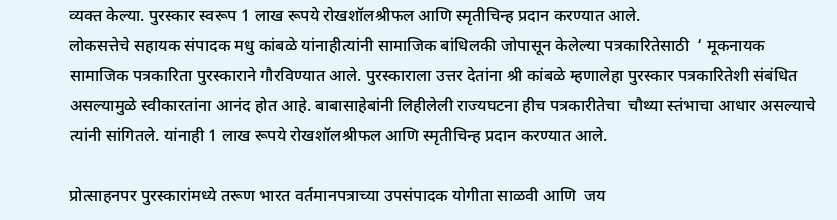व्यक्त केल्या. पुरस्कार स्वरूप 1 लाख रूपये रोखशॉलश्रीफल आणि स्मृतीचिन्ह प्रदान करण्यात आले.
लोकसत्तेचे सहायक संपादक मधु कांबळे यांनाहीत्यांनी सामाजिक बांधिलकी जोपासून केलेल्या पत्रकारितेसाठी  ‘ मूकनायक सामाजिक पत्रकारिता पुरस्काराने गौरविण्यात आले. पुरस्काराला उत्तर देतांना श्री कांबळे म्हणालेहा पुरस्कार पत्रकारितेशी संबंधित असल्यामुळे स्वीकारतांना आनंद होत आहे. बाबासाहेबांनी लिहीलेली राज्यघटना हीच पत्रकारीतेचा  चौथ्या स्तंभाचा आधार असल्याचे त्यांनी सांगितले. यांनाही 1 लाख रूपये रोखशॉलश्रीफल आणि स्मृतीचिन्ह प्रदान करण्यात आले.

प्रोत्साहनपर पुरस्कारांमध्ये तरूण भारत वर्तमानपत्राच्या उपसंपादक योगीता साळवी आणि  जय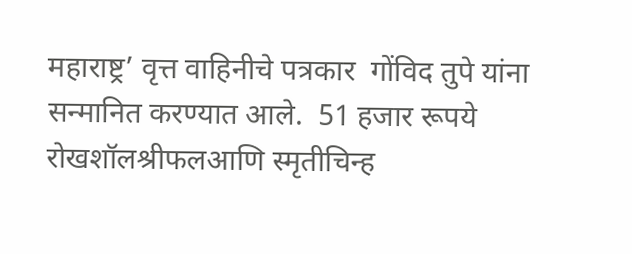महाराष्ट्र’ वृत्त वाहिनीचे पत्रकार  गोंविद तुपे यांना सन्मानित करण्यात आले.  51 हजार रूपये रोखशॉलश्रीफलआणि स्मृतीचिन्ह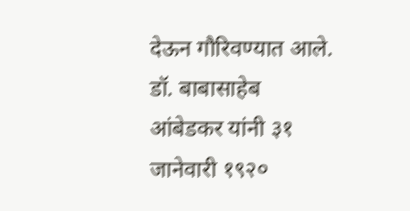देऊन गौरिवण्यात आले.
डॉ. बाबासाहेब आंबेडकर यांनी ३१ जानेवारी १९२०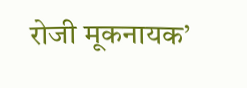रोजी मूकनायक’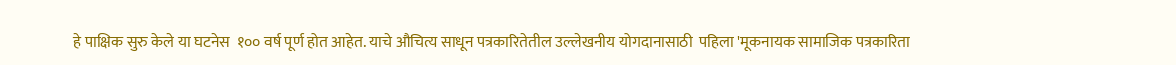हे पाक्षिक सुरु केले या घटनेस  १०० वर्ष पूर्ण होत आहेत. याचे औचित्य साधून पत्रकारितेतील उल्लेखनीय योगदानासाठी  पहिला 'मूकनायक सामाजिक पत्रकारिता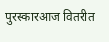पुरस्कारआज वितरीत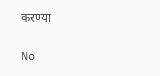करण्या

No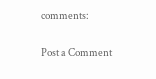comments:

Post a Comment